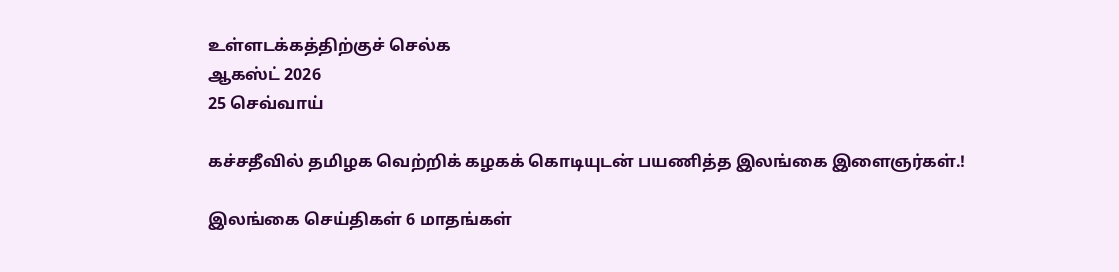உள்ளடக்கத்திற்குச் செல்க
ஆகஸ்ட் 2026
25 செவ்வாய்

கச்சதீவில் தமிழக வெற்றிக் கழகக் கொடியுடன் பயணித்த இலங்கை இளைஞர்கள்.!

இலங்கை செய்திகள் 6 மாதங்கள்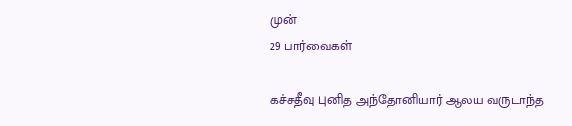முன்
29 பார்வைகள்

கச்சதீவு புனித அந்தோனியார் ஆலய வருடாந்த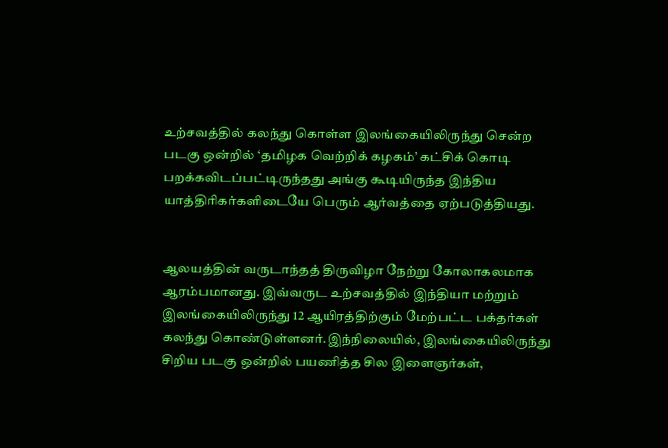உற்சவத்தில் கலந்து கொள்ள இலங்கையிலிருந்து சென்ற படகு ஒன்றில் ‘தமிழக வெற்றிக் கழகம்’ கட்சிக் கொடி பறக்கவிடப்பட்டிருந்தது அங்கு கூடியிருந்த இந்திய யாத்திரிகர்களிடையே பெரும் ஆர்வத்தை ஏற்படுத்தியது.


ஆலயத்தின் வருடாந்தத் திருவிழா நேற்று கோலாகலமாக ஆரம்பமானது. இவ்வருட உற்சவத்தில் இந்தியா மற்றும் இலங்கையிலிருந்து 12 ஆயிரத்திற்கும் மேற்பட்ட பக்தர்கள் கலந்து கொண்டுள்ளனர்.இந்நிலையில், இலங்கையிலிருந்து சிறிய படகு ஒன்றில் பயணித்த சில இளைஞர்கள்,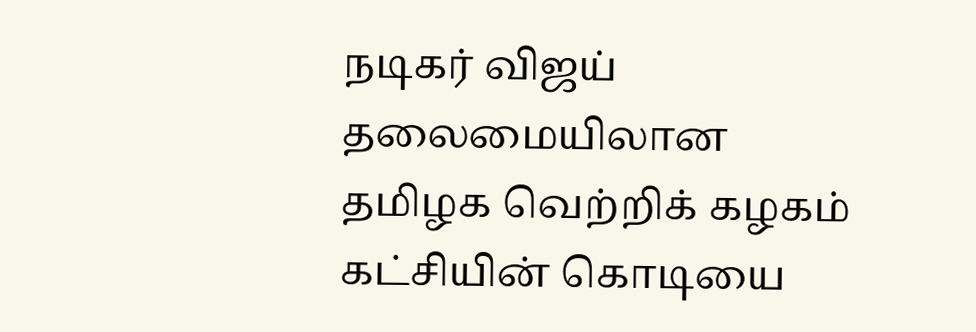நடிகர் விஜய் தலைமையிலான தமிழக வெற்றிக் கழகம் கட்சியின் கொடியை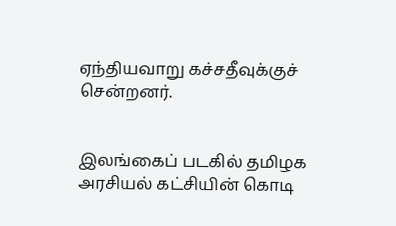ஏந்தியவாறு கச்சதீவுக்குச் சென்றனர்.


இலங்கைப் படகில் தமிழக அரசியல் கட்சியின் கொடி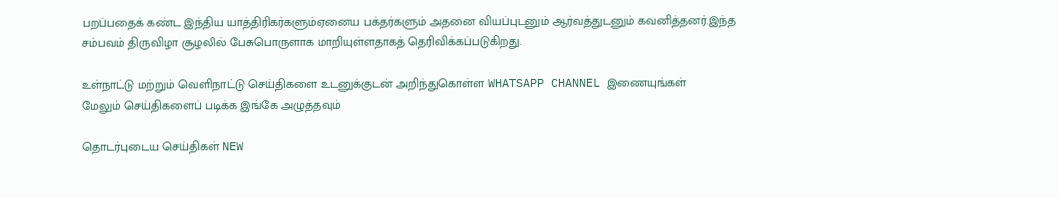பறப்பதைக் கண்ட இந்திய யாத்திரிகர்களும்ஏனைய பக்தர்களும் அதனை வியப்புடனும் ஆர்வத்துடனும் கவனித்தனர்.இந்த சம்பவம் திருவிழா சூழலில் பேசுபொருளாக மாறியுள்ளதாகத் தெரிவிக்கப்படுகிறது.

உள்நாட்டு மற்றும் வெளிநாட்டு செய்திகளை உடனுக்குடன் அறிந்துகொள்ள WHATSAPP CHANNEL இணையுங்கள்
மேலும் செய்திகளைப் படிக்க இங்கே அழுத்தவும்

தொடர்புடைய செய்திகள் NEW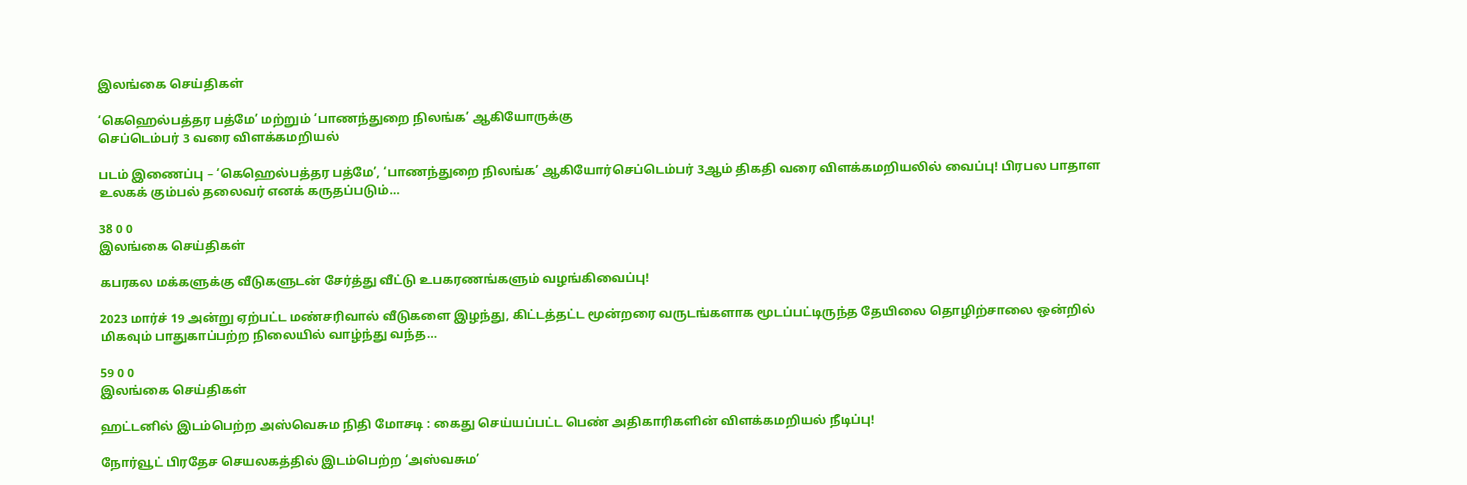இலங்கை செய்திகள்

‘கெஹெல்பத்தர பத்மே’ மற்றும் ‘பாணந்துறை நிலங்க’ ஆகியோருக்கு
செப்டெம்பர் 3 வரை விளக்கமறியல்

படம் இணைப்பு – ‘கெஹெல்பத்தர பத்மே’, ‘பாணந்துறை நிலங்க’ ஆகியோர்செப்டெம்பர் 3ஆம் திகதி வரை விளக்கமறியலில் வைப்பு! பிரபல பாதாள உலகக் கும்பல் தலைவர் எனக் கருதப்படும்…

38 0 0
இலங்கை செய்திகள்

கபரகல மக்களுக்கு வீடுகளுடன் சேர்த்து வீட்டு உபகரணங்களும் வழங்கிவைப்பு!

2023 மார்ச் 19 அன்று ஏற்பட்ட மண்சரிவால் வீடுகளை இழந்து, கிட்டத்தட்ட மூன்றரை வருடங்களாக மூடப்பட்டிருந்த தேயிலை தொழிற்சாலை ஒன்றில் மிகவும் பாதுகாப்பற்ற நிலையில் வாழ்ந்து வந்த…

59 0 0
இலங்கை செய்திகள்

ஹட்டனில் இடம்பெற்ற அஸ்வெசும நிதி மோசடி : கைது செய்யப்பட்ட பெண் அதிகாரிகளின் விளக்கமறியல் நீடிப்பு!

நோர்வூட் பிரதேச செயலகத்தில் இடம்பெற்ற ‘அஸ்வசும’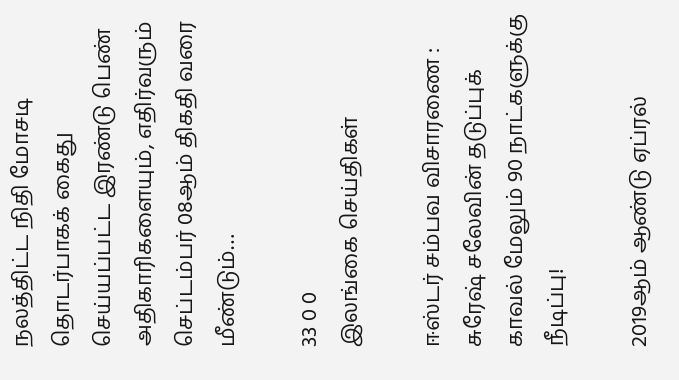நலத்திட்ட நிதி மோசடி தொடர்பாகக் கைது செய்யப்பட்ட இரண்டு பெண் அதிகாரிகளையும், எதிர்வரும் செப்டம்பர் 08ஆம் திகதி வரை மீண்டும்…

33 0 0
இலங்கை செய்திகள்

ஈஸ்டர் சம்பவ விசாரணை : சுரேஷ் சலேவின் தடுப்புக் காவல் மேலும் 90 நாட்களுக்கு நீடிப்பு!

2019ஆம் ஆண்டு ஏப்ரல்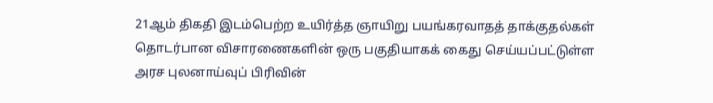21ஆம் திகதி இடம்பெற்ற உயிர்த்த ஞாயிறு பயங்கரவாதத் தாக்குதல்கள் தொடர்பான விசாரணைகளின் ஒரு பகுதியாகக் கைது செய்யப்பட்டுள்ள அரச புலனாய்வுப் பிரிவின்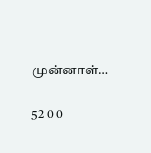முன்னாள்…

52 0 0